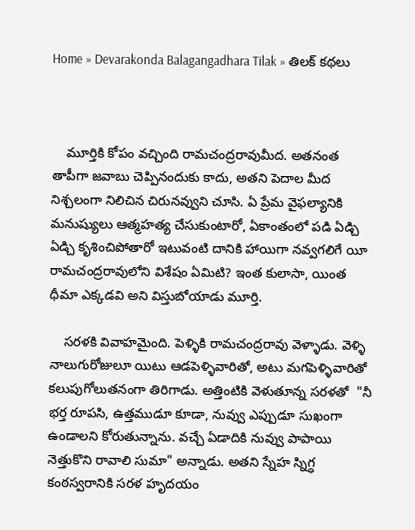Home » Devarakonda Balagangadhara Tilak » తిలక్ కథలు



    మూర్తికి కోపం వచ్చింది రామచంద్రరావుమీద. అతనంత తాపీగా జవాబు చెప్పినందుకు కాదు, అతని పెదాల మీద నిశ్చలంగా నిలిచిన చిరునవ్వుని చూసి. ఏ ప్రేమ వైఫల్యానికి మనుష్యులు ఆత్మహత్య చేసుకుంటారో, ఏకాంతంలో పడి ఏడ్చి ఏడ్చి కృశించిపోతారో ఇటువంటి దానికి హాయిగా నవ్వగలిగే యీ రామచంద్రరావులోని విశేషం ఏమిటి? ఇంత కులాసా, యింత ధీమా ఎక్కడవి అని విస్తుబోయాడు మూర్తి.

    సరళకి వివాహమైంది. పెళ్ళికి రామచంద్రరావు వెళ్ళాడు. వెళ్ళి నాలుగురోజులూ యిటు ఆడపెళ్ళివారితో, అటు మగపెళ్ళివారితో కలుపుగోలుతనంగా తిరిగాడు. అత్తింటికి వెళుతూన్న సరళతో  "నీ భర్త రూపసి, ఉత్తముడూ కూడా, నువ్వు ఎప్పుడూ సుఖంగా ఉండాలని కోరుతున్నాను. వచ్చే ఏడాదికి నువ్వు పాపాయి నెత్తుకొని రావాలి సుమా" అన్నాడు. అతని స్నేహ స్నిగ్ధ కంఠస్వరానికి సరళ హృదయం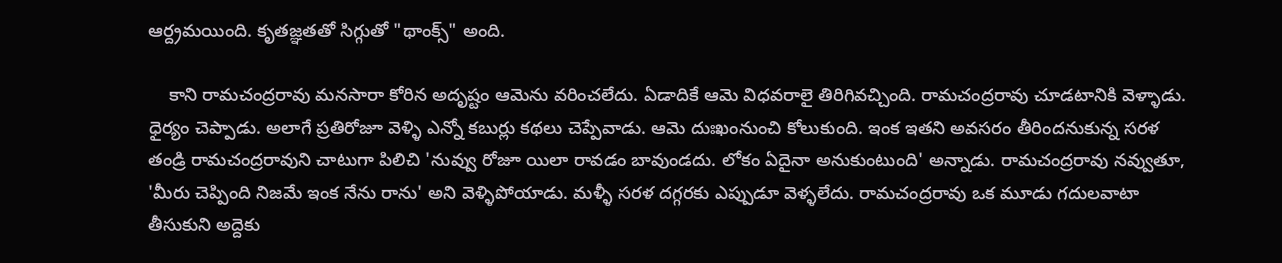ఆర్ద్రమయింది. కృతజ్ఞతతో సిగ్గుతో "థాంక్స్" అంది.

    కాని రామచంద్రరావు మనసారా కోరిన అదృష్టం ఆమెను వరించలేదు. ఏడాదికే ఆమె విధవరాలై తిరిగివచ్చింది. రామచంద్రరావు చూడటానికి వెళ్ళాడు. ధైర్యం చెప్పాడు. అలాగే ప్రతిరోజూ వెళ్ళి ఎన్నో కబుర్లు కథలు చెప్పేవాడు. ఆమె దుఃఖంనుంచి కోలుకుంది. ఇంక ఇతని అవసరం తీరిందనుకున్న సరళ తండ్రి రామచంద్రరావుని చాటుగా పిలిచి 'నువ్వు రోజూ యిలా రావడం బావుండదు. లోకం ఏదైనా అనుకుంటుంది' అన్నాడు. రామచంద్రరావు నవ్వుతూ, 'మీరు చెప్పింది నిజమే ఇంక నేను రాను' అని వెళ్ళిపోయాడు. మళ్ళీ సరళ దగ్గరకు ఎప్పుడూ వెళ్ళలేదు. రామచంద్రరావు ఒక మూడు గదులవాటా తీసుకుని అద్దెకు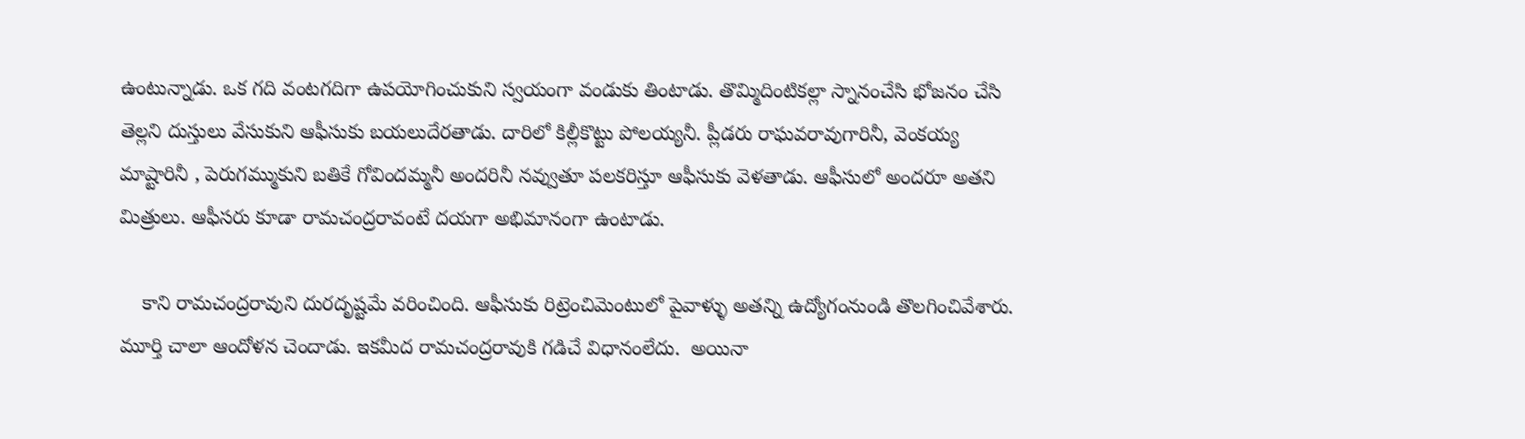ఉంటున్నాడు. ఒక గది వంటగదిగా ఉపయోగించుకుని స్వయంగా వండుకు తింటాడు. తొమ్మిదింటికల్లా స్నానంచేసి భోజనం చేసి తెల్లని దుస్తులు వేసుకుని ఆఫీసుకు బయలుదేరతాడు. దారిలో కిల్లీకొట్టు పోలయ్యనీ. ప్లీడరు రాఘవరావుగారినీ, వెంకయ్య మాష్టారినీ , పెరుగమ్ముకుని బతికే గోవిందమ్మనీ అందరినీ నవ్వుతూ పలకరిస్తూ ఆఫీసుకు వెళతాడు. ఆఫీసులో అందరూ అతని మిత్రులు. ఆఫీసరు కూడా రామచంద్రరావంటే దయగా అభిమానంగా ఉంటాడు.

    కాని రామచంద్రరావుని దురదృష్టమే వరించింది. ఆఫీసుకు రిట్రెంచిమెంటులో పైవాళ్ళు అతన్ని ఉద్యోగంనుండి తొలగించివేశారు. మూర్తి చాలా ఆందోళన చెందాడు. ఇకమీద రామచంద్రరావుకి గడిచే విధానంలేదు.  అయినా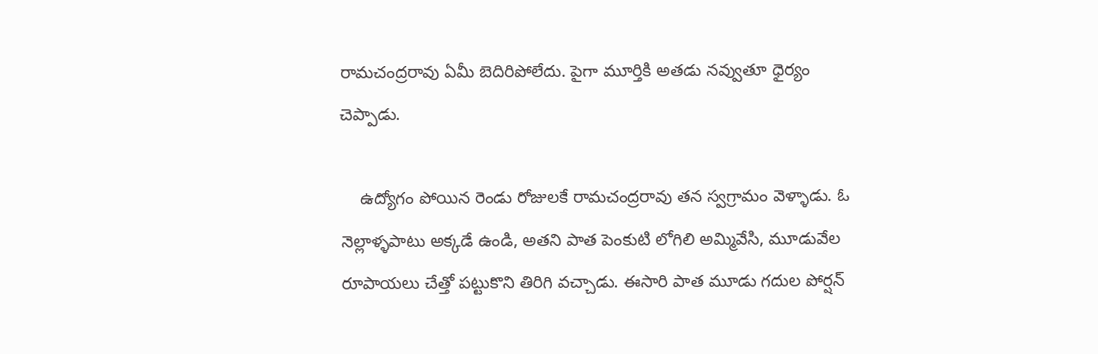రామచంద్రరావు ఏమీ బెదిరిపోలేదు. పైగా మూర్తికి అతడు నవ్వుతూ ధైర్యం చెప్పాడు.

    ఉద్యోగం పోయిన రెండు రోజులకే రామచంద్రరావు తన స్వగ్రామం వెళ్ళాడు. ఓ నెల్లాళ్ళపాటు అక్కడే ఉండి, అతని పాత పెంకుటి లోగిలి అమ్మివేసి, మూడువేల రూపాయలు చేత్తో పట్టుకొని తిరిగి వచ్చాడు. ఈసారి పాత మూడు గదుల పోర్షన్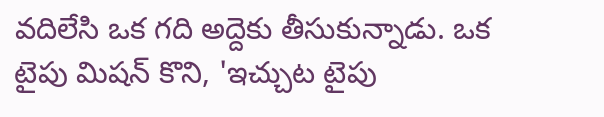వదిలేసి ఒక గది అద్దెకు తీసుకున్నాడు. ఒక టైపు మిషన్ కొని, 'ఇచ్చుట టైపు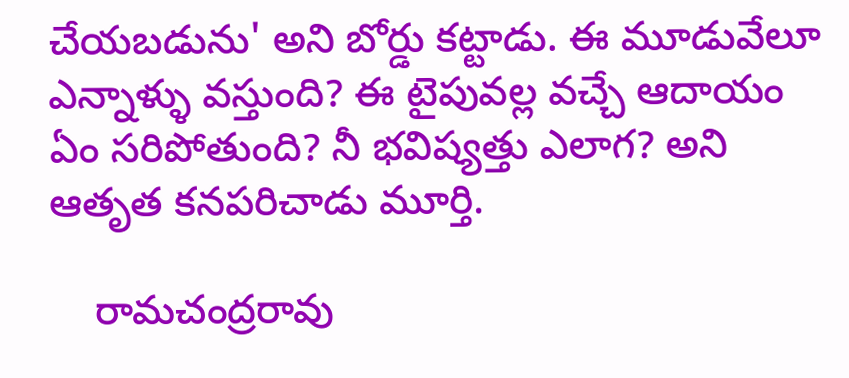చేయబడును' అని బోర్డు కట్టాడు. ఈ మూడువేలూ ఎన్నాళ్ళు వస్తుంది? ఈ టైపువల్ల వచ్చే ఆదాయం ఏం సరిపోతుంది? నీ భవిష్యత్తు ఎలాగ? అని ఆతృత కనపరిచాడు మూర్తి.

    రామచంద్రరావు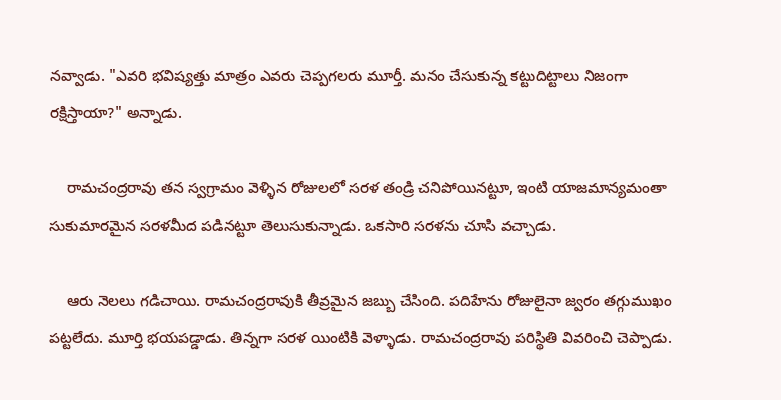నవ్వాడు. "ఎవరి భవిష్యత్తు మాత్రం ఎవరు చెప్పగలరు మూర్తీ. మనం చేసుకున్న కట్టుదిట్టాలు నిజంగా రక్షిస్తాయా?" అన్నాడు.

    రామచంద్రరావు తన స్వగ్రామం వెళ్ళిన రోజులలో సరళ తండ్రి చనిపోయినట్టూ, ఇంటి యాజమాన్యమంతా సుకుమారమైన సరళమీద పడినట్టూ తెలుసుకున్నాడు. ఒకసారి సరళను చూసి వచ్చాడు.

    ఆరు నెలలు గడిచాయి. రామచంద్రరావుకి తీవ్రమైన జబ్బు చేసింది. పదిహేను రోజులైనా జ్వరం తగ్గుముఖం పట్టలేదు. మూర్తి భయపడ్డాడు. తిన్నగా సరళ యింటికి వెళ్ళాడు. రామచంద్రరావు పరిస్థితి వివరించి చెప్పాడు.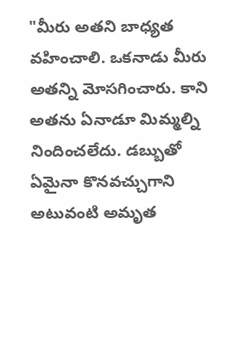"మీరు అతని బాధ్యత వహించాలి. ఒకనాడు మీరు అతన్ని మోసగించారు. కాని అతను ఏనాడూ మిమ్మల్ని నిందించలేదు. డబ్బుతో ఏమైనా కొనవచ్చుగాని అటువంటి అమృత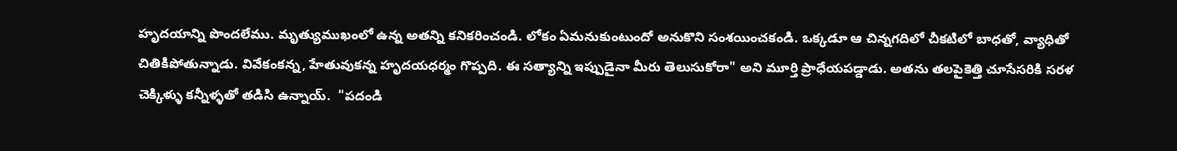హృదయాన్ని పొందలేము. మృత్యుముఖంలో ఉన్న అతన్ని కనికరించండి. లోకం ఏమనుకుంటుందో అనుకొని సంశయించకండి. ఒక్కడూ ఆ చిన్నగదిలో చీకటిలో బాధతో, వ్యాధితో చితికిపోతున్నాడు. వివేకంకన్న, హేతువుకన్న హృదయధర్మం గొప్పది. ఈ సత్యాన్ని ఇప్పుడైనా మీరు తెలుసుకోరా" అని మూర్తి ప్రాధేయపడ్డాడు. అతను తలపైకెత్తి చూసేసరికి సరళ చెక్కిళ్ళు కన్నీళ్ళతో తడిసి ఉన్నాయ్.  "పదండి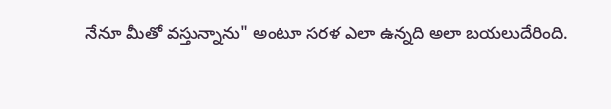నేనూ మీతో వస్తున్నాను" అంటూ సరళ ఎలా ఉన్నది అలా బయలుదేరింది.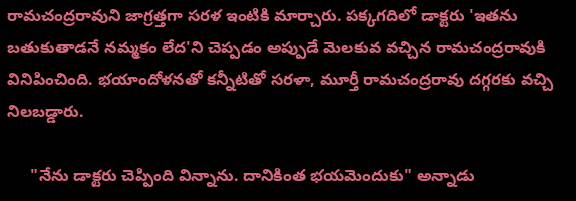రామచంద్రరావుని జాగ్రత్తగా సరళ ఇంటికి మార్చారు. పక్కగదిలో డాక్టరు 'ఇతను బతుకుతాడనే నమ్మకం లేద'ని చెప్పడం అప్పుడే మెలకువ వచ్చిన రామచంద్రరావుకి వినిపించింది. భయాందోళనతో కన్నీటితో సరళా, మూర్తీ రామచంద్రరావు దగ్గరకు వచ్చి నిలబడ్డారు.

     "నేను డాక్టరు చెప్పింది విన్నాను. దానికింత భయమెందుకు" అన్నాడు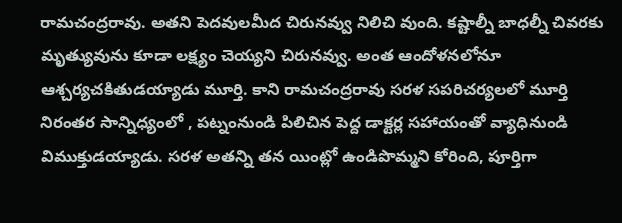రామచంద్రరావు. అతని పెదవులమీద చిరునవ్వు నిలిచి వుంది. కష్టాల్నీ బాధల్నీ చివరకు మృత్యువును కూడా లక్ష్యం చెయ్యని చిరునవ్వు. అంత ఆందోళనలోనూ ఆశ్చర్యచకితుడయ్యాడు మూర్తి. కాని రామచంద్రరావు సరళ సపరిచర్యలలో మూర్తి నిరంతర సాన్నిధ్యంలో , పట్నంనుండి పిలిచిన పెద్ద డాక్టర్ల సహాయంతో వ్యాధినుండి విముక్తుడయ్యాడు. సరళ అతన్ని తన యింట్లో ఉండిపొమ్మని కోరింది, పూర్తిగా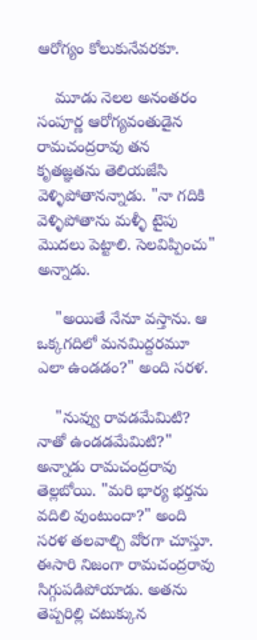ఆరోగ్యం కోలుకునేవరకూ.

    మూడు నెలల అనంతరం సంపూర్ణ ఆరోగ్యవంతుడైన రామచంద్రరావు తన కృతజ్ఞతను తెలియజేసి వెళ్ళిపోతానన్నాడు. "నా గదికి వెళ్ళిపోతాను మళ్ళీ టైపు మొదలు పెట్టాలి. సెలవిప్పించు" అన్నాడు.

    "అయితే నేనూ వస్తాను. ఆ ఒక్కగదిలో మనమిద్దరమూ ఎలా ఉండడం?" అంది సరళ.

    "నువ్వు రావడమేమిటి? నాతో ఉండడమేమిటి?" అన్నాడు రామచంద్రరావు తెల్లబోయి. "మరి భార్య భర్తను వదిలి వుంటుందా?" అంది సరళ తలవాల్చి వోరగా చూస్తూ. ఈసారి నిజంగా రామచంద్రరావు సిగ్గుపడిపోయాడు. అతను తెప్పరిల్లి చటుక్కున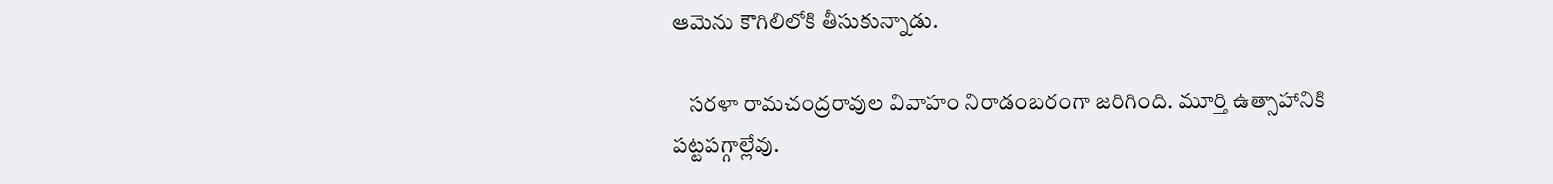ఆమెను కౌగిలిలోకి తీసుకున్నాడు.

    సరళా రామచంద్రరావుల వివాహం నిరాడంబరంగా జరిగింది. మూర్తి ఉత్సాహానికి పట్టపగ్గాల్లేవు.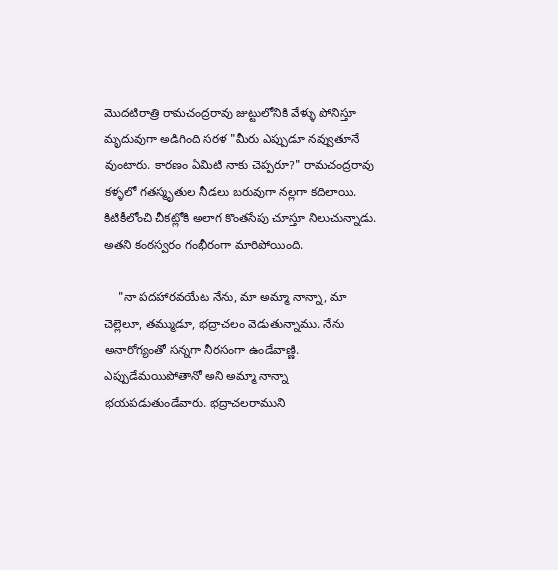మొదటిరాత్రి రామచంద్రరావు జుట్టులోనికి వేళ్ళు పోనిస్తూ మృదువుగా అడిగింది సరళ "మీరు ఎప్పుడూ నవ్వుతూనే వుంటారు. కారణం ఏమిటి నాకు చెప్పరూ?" రామచంద్రరావు కళ్ళలో గతస్మృతుల నీడలు బరువుగా నల్లగా కదిలాయి. కిటికీలోంచి చీకట్లోకి అలాగ కొంతసేపు చూస్తూ నిలుచున్నాడు. అతని కంఠస్వరం గంభీరంగా మారిపోయింది.

    "నా పదహారవయేట నేను, మా అమ్మా నాన్నా, మా చెల్లెలూ, తమ్ముడూ, భద్రాచలం వెడుతున్నాము. నేను అనారోగ్యంతో సన్నగా నీరసంగా ఉండేవాణ్ణి. ఎప్పుడేమయిపోతానో అని అమ్మా నాన్నా భయపడుతుండేవారు. భద్రాచలరాముని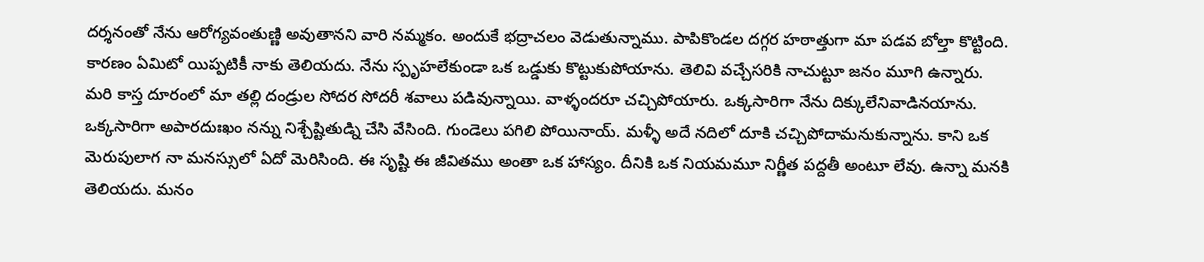దర్శనంతో నేను ఆరోగ్యవంతుణ్ణి అవుతానని వారి నమ్మకం. అందుకే భద్రాచలం వెడుతున్నాము. పాపికొండల దగ్గర హఠాత్తుగా మా పడవ బోల్తా కొట్టింది. కారణం ఏమిటో యిప్పటికీ నాకు తెలియదు. నేను స్పృహలేకుండా ఒక ఒడ్డుకు కొట్టుకుపోయాను. తెలివి వచ్చేసరికి నాచుట్టూ జనం మూగి ఉన్నారు. మరి కాస్త దూరంలో మా తల్లి దండ్రుల సోదర సోదరీ శవాలు పడివున్నాయి. వాళ్ళందరూ చచ్చిపోయారు. ఒక్కసారిగా నేను దిక్కులేనివాడినయాను. ఒక్కసారిగా అపారదుఃఖం నన్ను నిశ్చేష్టితుడ్ని చేసి వేసింది. గుండెలు పగిలి పోయినాయ్. మళ్ళీ అదే నదిలో దూకి చచ్చిపోదామనుకున్నాను. కాని ఒక మెరుపులాగ నా మనస్సులో ఏదో మెరిసింది. ఈ సృష్టి ఈ జీవితము అంతా ఒక హాస్యం. దీనికి ఒక నియమమూ నిర్ణీత పద్దతీ అంటూ లేవు. ఉన్నా మనకి తెలియదు. మనం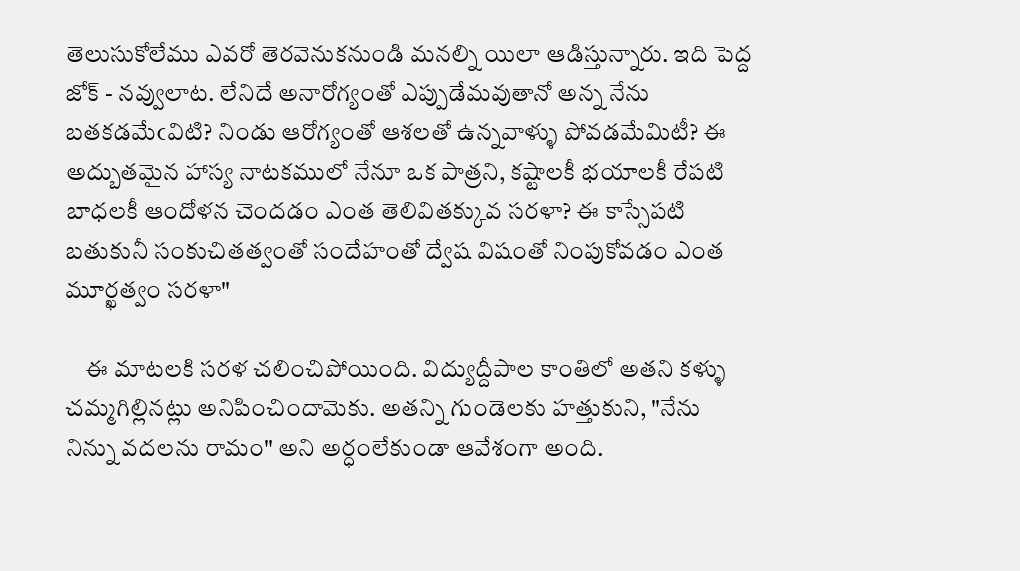తెలుసుకోలేము ఎవరో తెరవెనుకనుండి మనల్ని యిలా ఆడిస్తున్నారు. ఇది పెద్ద జోక్ - నవ్వులాట. లేనిదే అనారోగ్యంతో ఎప్పుడేమవుతానో అన్న నేను బతకడమేఁవిటి? నిండు ఆరోగ్యంతో ఆశలతో ఉన్నవాళ్ళు పోవడమేమిటీ? ఈ అద్బుతమైన హాస్య నాటకములో నేనూ ఒక పాత్రని, కష్టాలకీ భయాలకీ రేపటి బాధలకీ ఆందోళన చెందడం ఎంత తెలివితక్కువ సరళా? ఈ కాస్సేపటి బతుకునీ సంకుచితత్వంతో సందేహంతో ద్వేష విషంతో నింపుకోవడం ఎంత మూర్ఖత్వం సరళా"

    ఈ మాటలకి సరళ చలించిపోయింది. విద్యుద్దీపాల కాంతిలో అతని కళ్ళు చమ్మగిల్లినట్లు అనిపించిందామెకు. అతన్ని గుండెలకు హత్తుకుని, "నేను నిన్ను వదలను రామం" అని అర్ధంలేకుండా ఆవేశంగా అంది.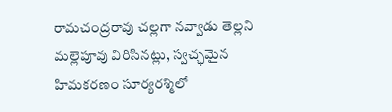రామచంద్రరావు చల్లగా నవ్వాడు తెల్లని మల్లెపూవు విరిసినట్లు, స్వచ్ఛమైన హిమకరణం సూర్యరశ్మిలో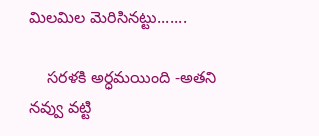మిలమిల మెరిసినట్టు.......

    సరళకి అర్ధమయింది -అతని నవ్వు వట్టి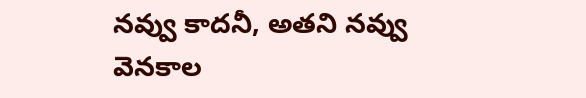నవ్వు కాదనీ, అతని నవ్వు వెనకాల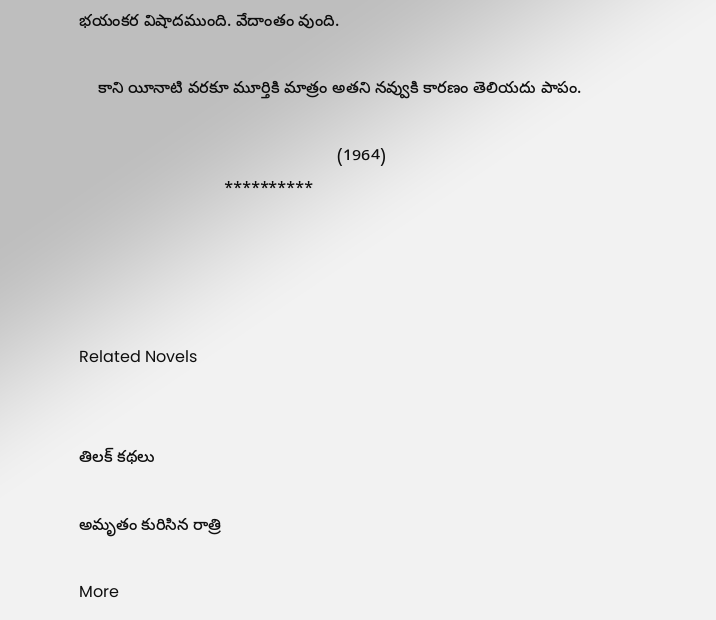భయంకర విషాదముంది. వేదాంతం వుంది.

    కాని యీనాటి వరకూ మూర్తికి మాత్రం అతని నవ్వుకి కారణం తెలియదు పాపం.

                                                         (1964)
                                **********




Related Novels


తిలక్ కథలు

అమృతం కురిసిన రాత్రి

More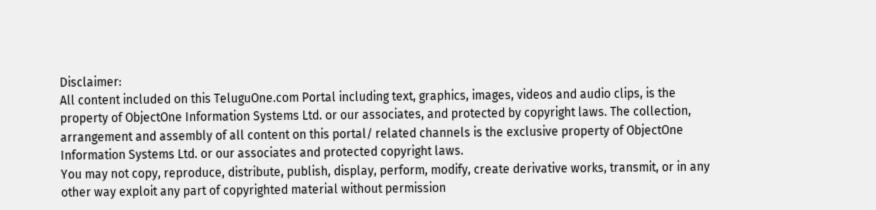Disclaimer:
All content included on this TeluguOne.com Portal including text, graphics, images, videos and audio clips, is the property of ObjectOne Information Systems Ltd. or our associates, and protected by copyright laws. The collection, arrangement and assembly of all content on this portal/ related channels is the exclusive property of ObjectOne Information Systems Ltd. or our associates and protected copyright laws.
You may not copy, reproduce, distribute, publish, display, perform, modify, create derivative works, transmit, or in any other way exploit any part of copyrighted material without permission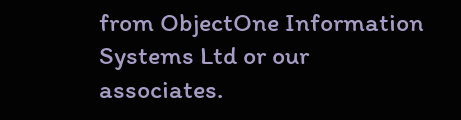from ObjectOne Information Systems Ltd or our associates.